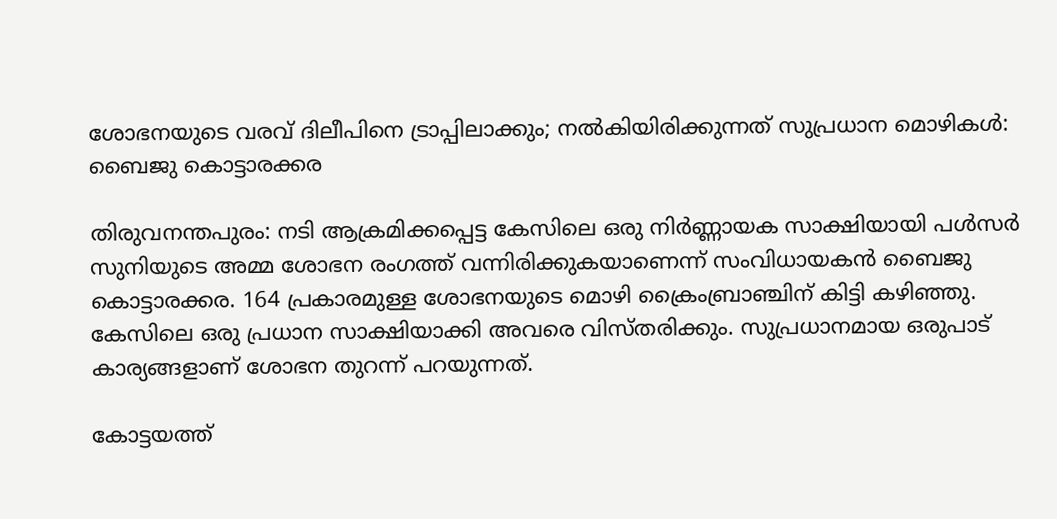ശോഭനയുടെ വരവ് ദിലീപിനെ ട്രാപ്പിലാക്കും; നല്‍കിയിരിക്കുന്നത് സുപ്രധാന മൊഴികള്‍: ബൈജു കൊട്ടാരക്കര

തിരുവനന്തപുരം: നടി ആക്രമിക്കപ്പെട്ട കേസിലെ ഒരു നിർണ്ണായക സാക്ഷിയായി പള്‍സർ സുനിയുടെ അമ്മ ശോഭന രംഗത്ത് വന്നിരിക്കുകയാണെന്ന് സംവിധായകന്‍ ബൈജു കൊട്ടാരക്കര. 164 പ്രകാരമുള്ള ശോഭനയുടെ മൊഴി ക്രൈംബ്രാഞ്ചിന് കിട്ടി കഴിഞ്ഞു. കേസിലെ ഒരു പ്രധാന സാക്ഷിയാക്കി അവരെ വിസ്തരിക്കും. സുപ്രധാനമായ ഒരുപാട് കാര്യങ്ങളാണ് ശോഭന തുറന്ന് പറയുന്നത്.

കോട്ടയത്ത്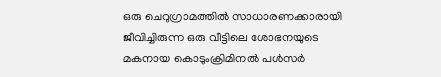ഒരു ചെറുഗ്രാമത്തില്‍ സാധാരണക്കാരായി ജീവിച്ചിരുന്ന ഒരു വീട്ടിലെ ശോഭനയുടെ മകനായ കൊടുംക്രിമിനല്‍ പള്‍സർ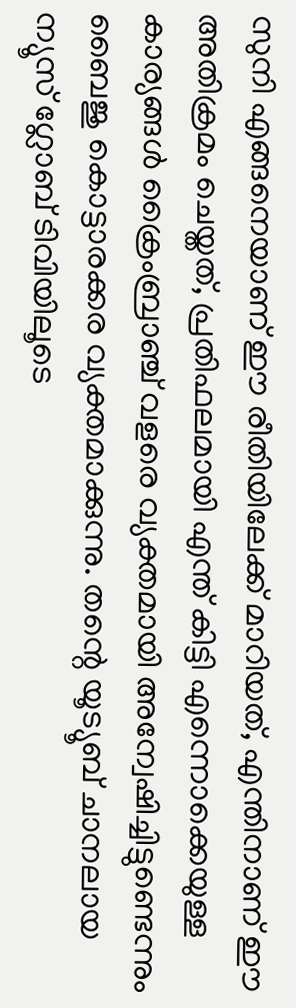സുനി എങ്ങനെയാണ് ഈ രീതിയിലേക്ക് മാറിയത്, എന്തിനാണ് ഈ അതിക്രമം ചെയ്തത്, പ്രതിഫലമായി എന്ത് കിട്ടി എന്നൊക്കെയുള്ള കാര്യങ്ങള്‍ ക്രൈംബ്രാഞ്ച് വളരെ വ്യക്തമായി അന്വേഷിച്ചിട്ടുണ്ടെന്നും ബൈജു കൊട്ടാരക്കര വ്യക്തമാക്കുന്നു. തന്റെ യൂട്യൂബ് ചാനലായ ന്യൂസ് ഗ്ലോബ് ടിവിയിലൂടെ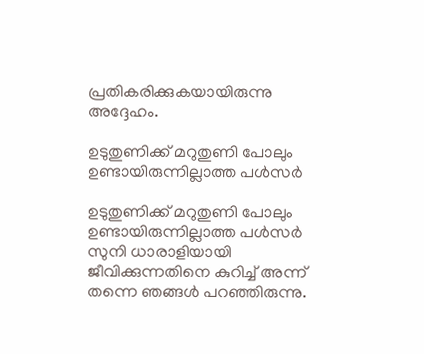പ്രതികരിക്കുകയായിരുന്നു അദ്ദേഹം.

ഉടുതുണിക്ക് മറുതുണി പോലും ഉണ്ടായിരുന്നില്ലാത്ത പള്‍സർ

ഉടുതുണിക്ക് മറുതുണി പോലും ഉണ്ടായിരുന്നില്ലാത്ത പള്‍സർ സുനി ധാരാളിയായി ജീവിക്കുന്നതിനെ കുറിച്ച് അന്ന് തന്നെ ഞങ്ങള്‍ പറഞ്ഞിരുന്നു.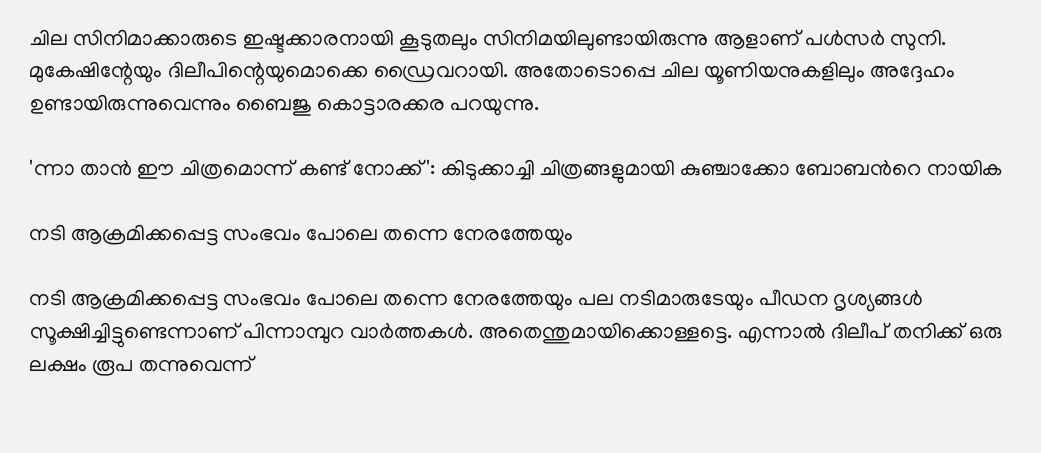ചില സിനിമാക്കാരുടെ ഇഷ്ടക്കാരനായി കൂടുതലും സിനിമയിലുണ്ടായിരുന്നു ആളാണ് പള്‍സർ സുനി. മുകേഷിന്റേയും ദിലീപിന്റെയുമൊക്കെ ഡ്രൈവറായി. അതോടൊപ്പെ ചില യൂണിയനുകളിലും അദ്ദേഹം ഉണ്ടായിരുന്നുവെന്നും ബൈജു കൊട്ടാരക്കര പറയുന്നു.

'ന്നാ താന്‍ ഈ ചിത്രമൊന്ന് കണ്ട് നോക്ക്': കിടുക്കാച്ചി ചിത്രങ്ങളുമായി കുഞ്ചാക്കോ ബോബന്‍റെ നായിക

നടി ആക്രമിക്കപ്പെട്ട സംഭവം പോലെ തന്നെ നേരത്തേയും

നടി ആക്രമിക്കപ്പെട്ട സംഭവം പോലെ തന്നെ നേരത്തേയും പല നടിമാരുടേയും പീഡന ദൃശ്യങ്ങള്‍ സൂക്ഷിച്ചിട്ടുണ്ടെന്നാണ് പിന്നാമ്പുറ വാർത്തകള്‍. അതെന്തുമായിക്കൊള്ളട്ടെ. എന്നാല്‍ ദിലീപ് തനിക്ക് ഒരു ലക്ഷം രൂപ തന്നുവെന്ന്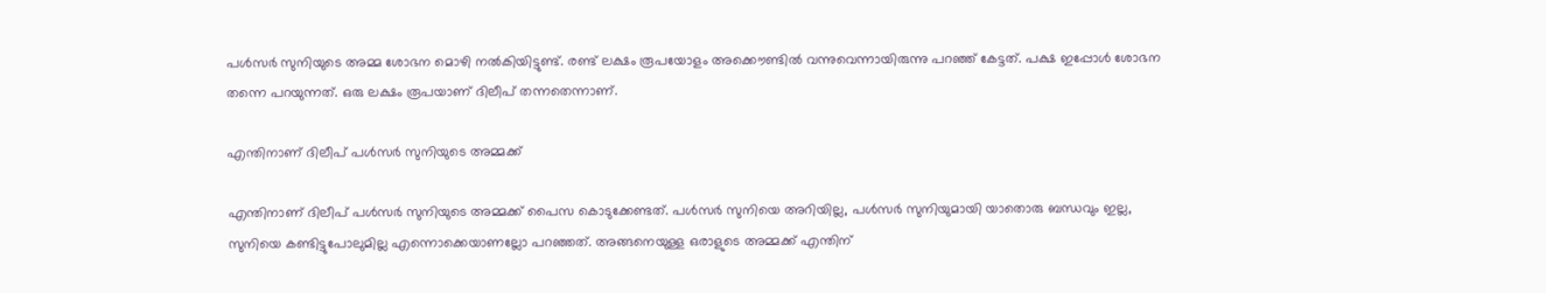പള്‍സർ സുനിയുടെ അമ്മ ശോഭന മൊഴി നല്‍കിയിട്ടുണ്ട്. രണ്ട് ലക്ഷം രൂപയോളം അക്കൌണ്ടില്‍ വന്നുവെന്നായിരുന്നു പറഞ്ഞ് കേട്ടത്. പക്ഷ ഇപ്പോള്‍ ശോഭന തന്നെ പറയുന്നത്. ഒരു ലക്ഷം രൂപയാണ് ദിലീപ് തന്നതെന്നാണ്.

എന്തിനാണ് ദിലീപ് പള്‍സർ സുനിയുടെ അമ്മക്ക്

എന്തിനാണ് ദിലീപ് പള്‍സർ സുനിയുടെ അമ്മക്ക് പൈസ കൊടുക്കേണ്ടത്. പള്‍സർ സുനിയെ അറിയില്ല, പള്‍സർ സുനിയുമായി യാതൊരു ബന്ധവും ഇല്ല, സുനിയെ കണ്ടിട്ടുപോലുമില്ല എന്നൊക്കെയാണല്ലോ പറഞ്ഞത്. അങ്ങനെയുള്ള ഒരാളുടെ അമ്മക്ക് എന്തിന്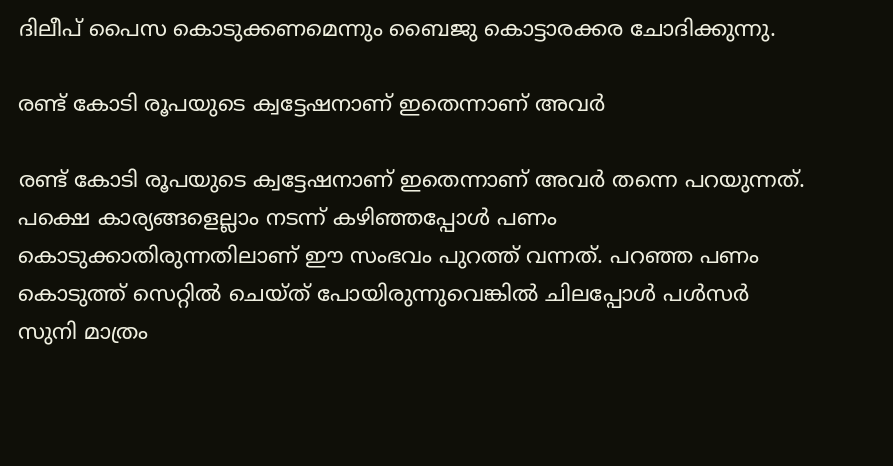ദിലീപ് പൈസ കൊടുക്കണമെന്നും ബൈജു കൊട്ടാരക്കര ചോദിക്കുന്നു.

രണ്ട് കോടി രൂപയുടെ ക്വട്ടേഷനാണ് ഇതെന്നാണ് അവർ

രണ്ട് കോടി രൂപയുടെ ക്വട്ടേഷനാണ് ഇതെന്നാണ് അവർ തന്നെ പറയുന്നത്. പക്ഷെ കാര്യങ്ങളെല്ലാം നടന്ന് കഴിഞ്ഞപ്പോള്‍ പണം കൊടുക്കാതിരുന്നതിലാണ് ഈ സംഭവം പുറത്ത് വന്നത്. പറഞ്ഞ പണം കൊടുത്ത് സെറ്റില്‍ ചെയ്ത് പോയിരുന്നുവെങ്കില്‍ ചിലപ്പോള്‍ പള്‍സർ സുനി മാത്രം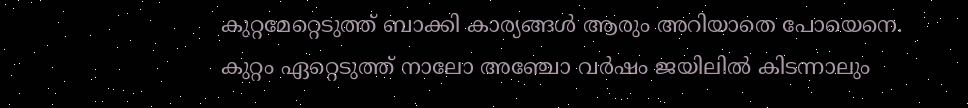കുറ്റമേറ്റെടുത്ത് ബാക്കി കാര്യങ്ങള്‍ ആരും അറിയാതെ പോയെനെ. കുറ്റം ഏറ്റെടുത്ത് നാലോ അഞ്ചോ വർഷം ജയിലില്‍ കിടന്നാലും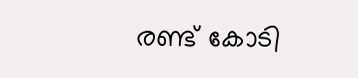രണ്ട് കോടി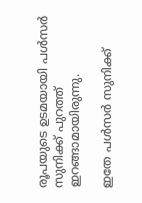രൂപയുടെ ഉടമയായി പള്‍സർ സുനിക്ക് പുറത്ത് ഇറങ്ങാമായിരുന്നു.

ഇതേ പള്‍സർ സുനിക്ക്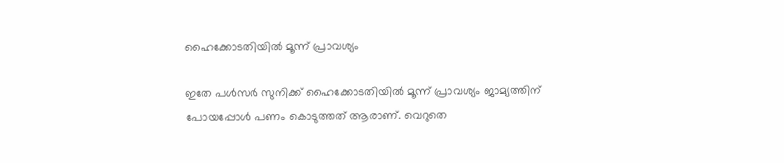ഹൈക്കോടതിയില്‍ മൂന്ന് പ്രാവശ്യം

ഇതേ പള്‍സർ സുനിക്ക് ഹൈക്കോടതിയില്‍ മൂന്ന് പ്രാവശ്യം ജാമ്യത്തിന് പോയപ്പോള്‍ പണം കൊടുത്തത് ആരാണ്. വെറുതെ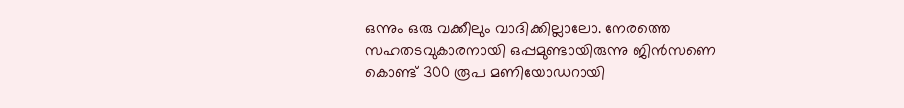ഒന്നും ഒരു വക്കീലും വാദിക്കില്ലാലോ. നേരത്തെ സഹതടവുകാരനായി ഒപ്പമുണ്ടായിരുന്നു ജിന്‍സണെ കൊണ്ട് 300 രൂപ മണിയോഡറായി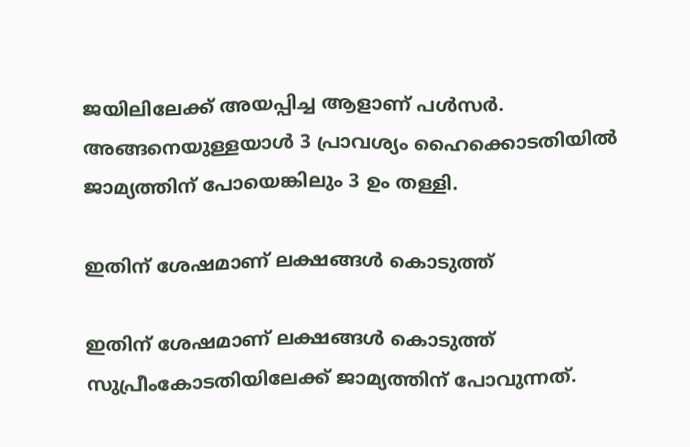ജയിലിലേക്ക് അയപ്പിച്ച ആളാണ് പള്‍സർ. അങ്ങനെയുള്ളയാള്‍ 3 പ്രാവശ്യം ഹൈക്കൊടതിയില്‍ ജാമ്യത്തിന് പോയെങ്കിലും 3 ഉം തള്ളി.

ഇതിന് ശേഷമാണ് ലക്ഷങ്ങള്‍ കൊടുത്ത്

ഇതിന് ശേഷമാണ് ലക്ഷങ്ങള്‍ കൊടുത്ത് സുപ്രീംകോടതിയിലേക്ക് ജാമ്യത്തിന് പോവുന്നത്.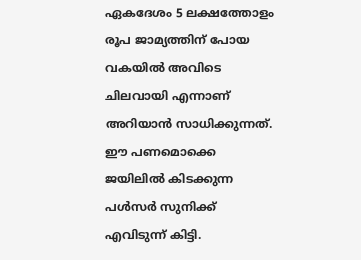ഏകദേശം 5 ലക്ഷത്തോളം രൂപ ജാമ്യത്തിന് പോയ വകയില്‍ അവിടെ ചിലവായി എന്നാണ് അറിയാന്‍ സാധിക്കുന്നത്. ഈ പണമൊക്കെ ജയിലില്‍ കിടക്കുന്ന പള്‍സർ സുനിക്ക് എവിടുന്ന് കിട്ടി.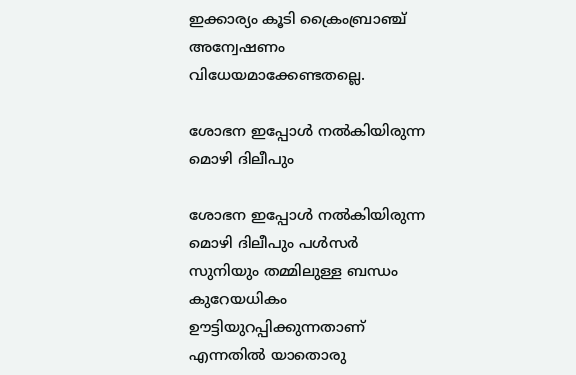ഇക്കാര്യം കൂടി ക്രൈംബ്രാഞ്ച് അന്വേഷണം വിധേയമാക്കേണ്ടതല്ലെ.

ശോഭന ഇപ്പോള്‍ നല്‍കിയിരുന്ന മൊഴി ദിലീപും

ശോഭന ഇപ്പോള്‍ നല്‍കിയിരുന്ന മൊഴി ദിലീപും പള്‍സർ സുനിയും തമ്മിലുള്ള ബന്ധം കുറേയധികം ഊട്ടിയുറപ്പിക്കുന്നതാണ് എന്നതില്‍ യാതൊരു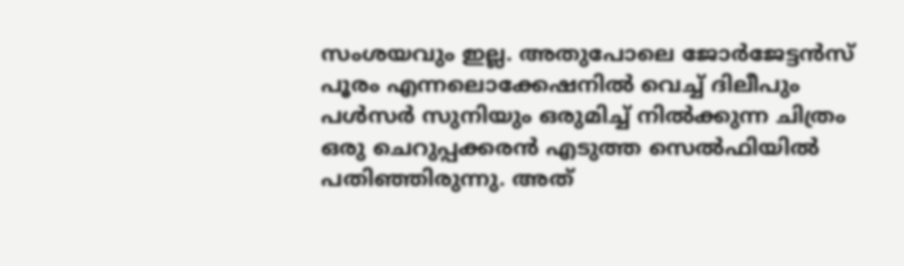സംശയവും ഇല്ല. അതുപോലെ ജോർജേട്ടന്‍സ് പൂരം എന്നലൊക്കേഷനില്‍ വെച്ച് ദിലീപും പള്‍സർ സുനിയും ഒരുമിച്ച് നില്‍ക്കുന്ന ചിത്രം ഒരു ചെറുപ്പക്കരന്‍ എടുത്ത സെല്‍ഫിയില്‍ പതിഞ്ഞിരുന്നു. അത്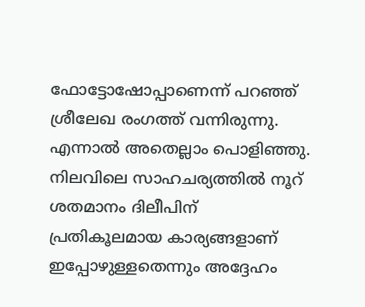ഫോട്ടോഷോപ്പാണെന്ന് പറഞ്ഞ് ശ്രീലേഖ രംഗത്ത് വന്നിരുന്നു. എന്നാല്‍ അതെല്ലാം പൊളിഞ്ഞു. നിലവിലെ സാഹചര്യത്തില്‍ നൂറ് ശതമാനം ദിലീപിന് പ്രതികൂലമായ കാര്യങ്ങളാണ് ഇപ്പോഴുള്ളതെന്നും അദ്ദേഹം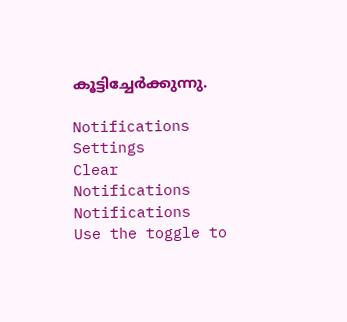കൂട്ടിച്ചേർക്കുന്നു.

Notifications
Settings
Clear Notifications
Notifications
Use the toggle to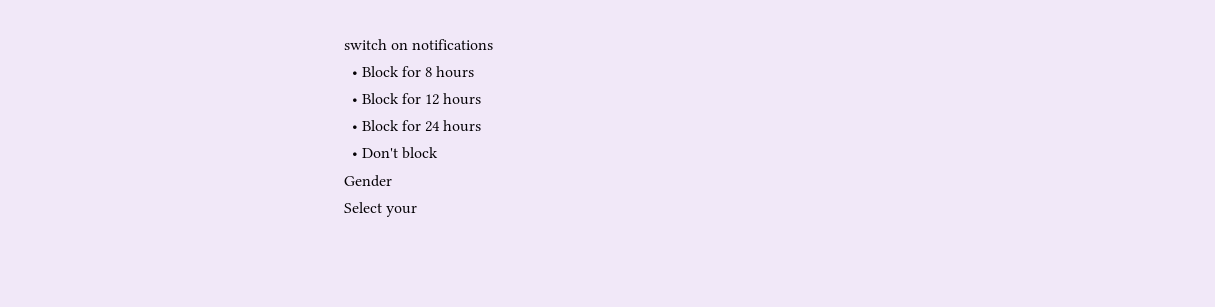switch on notifications
  • Block for 8 hours
  • Block for 12 hours
  • Block for 24 hours
  • Don't block
Gender
Select your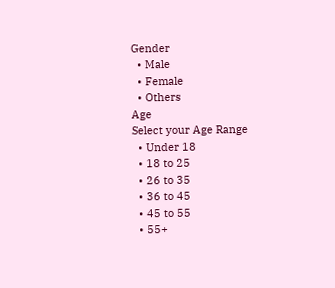Gender
  • Male
  • Female
  • Others
Age
Select your Age Range
  • Under 18
  • 18 to 25
  • 26 to 35
  • 36 to 45
  • 45 to 55
  • 55+